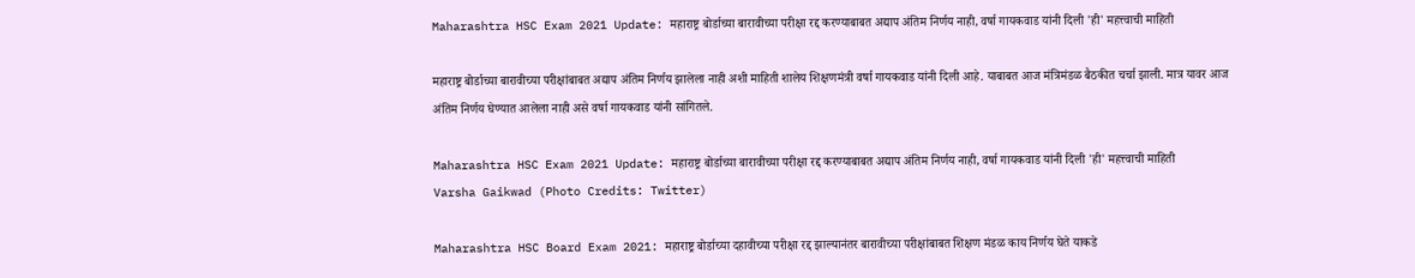Maharashtra HSC Exam 2021 Update: महाराष्ट्र बोर्डाच्या बारावीच्या परीक्षा रद्द करण्याबाबत अद्याप अंतिम निर्णय नाही, वर्षा गायकवाड यांनी दिली 'ही' महत्त्वाची माहिती

महाराष्ट्र बोर्डाच्या बारावीच्या परीक्षांबाबत अद्याप अंतिम निर्णय झालेला नाही अशी माहिती शालेय शिक्षणमंत्री वर्षा गायकवाड यांनी दिली आहे. याबाबत आज मंत्रिमंडळ बैठकीत चर्चा झाली. मात्र यावर आज अंतिम निर्णय घेण्यात आलेला नाही असे वर्षा गायकवाड यांनी सांगितले.

Maharashtra HSC Exam 2021 Update: महाराष्ट्र बोर्डाच्या बारावीच्या परीक्षा रद्द करण्याबाबत अद्याप अंतिम निर्णय नाही, वर्षा गायकवाड यांनी दिली 'ही' महत्त्वाची माहिती
Varsha Gaikwad (Photo Credits: Twitter)

Maharashtra HSC Board Exam 2021: महाराष्ट्र बोर्डाच्या दहावीच्या परीक्षा रद्द झाल्यानंतर बारावीच्या परीक्षांबाबत शिक्षण मंडळ काय निर्णय घेते याकडे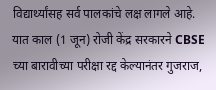विद्यार्थ्यांसह सर्व पालकांचे लक्ष लागले आहे. यात काल (1 जून) रोजी केंद्र सरकारने CBSE च्या बारावीच्या परीक्षा रद्द केल्यानंतर गुजराज,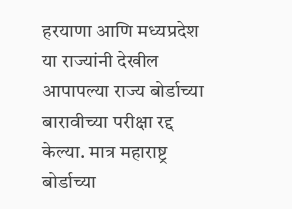हरयाणा आणि मध्यप्रदेश या राज्यांनी देखील आपापल्या राज्य बोर्डाच्या बारावीच्या परीक्षा रद्द केल्या. मात्र महाराष्ट्र बोर्डाच्या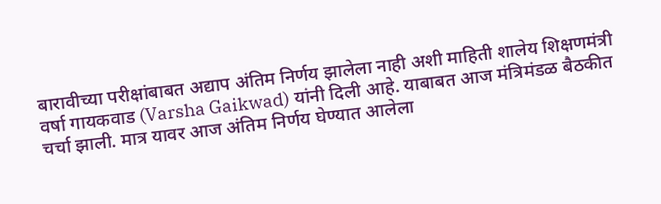बारावीच्या परीक्षांबाबत अद्याप अंतिम निर्णय झालेला नाही अशी माहिती शालेय शिक्षणमंत्री वर्षा गायकवाड (Varsha Gaikwad) यांनी दिली आहे. याबाबत आज मंत्रिमंडळ बैठकीत चर्चा झाली. मात्र यावर आज अंतिम निर्णय घेण्यात आलेला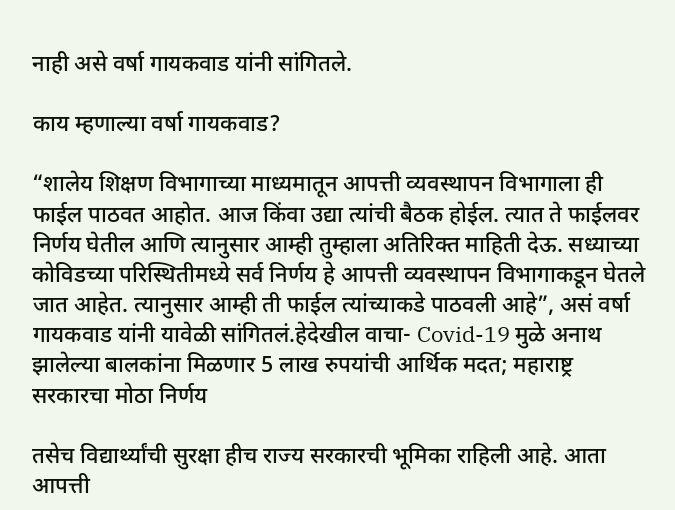नाही असे वर्षा गायकवाड यांनी सांगितले.

काय म्हणाल्या वर्षा गायकवाड?

“शालेय शिक्षण विभागाच्या माध्यमातून आपत्ती व्यवस्थापन विभागाला ही फाईल पाठवत आहोत. आज किंवा उद्या त्यांची बैठक होईल. त्यात ते फाईलवर निर्णय घेतील आणि त्यानुसार आम्ही तुम्हाला अतिरिक्त माहिती देऊ. सध्याच्या कोविडच्या परिस्थितीमध्ये सर्व निर्णय हे आपत्ती व्यवस्थापन विभागाकडून घेतले जात आहेत. त्यानुसार आम्ही ती फाईल त्यांच्याकडे पाठवली आहे”, असं वर्षा गायकवाड यांनी यावेळी सांगितलं.हेदेखील वाचा- Covid-19 मुळे अनाथ झालेल्या बालकांना मिळणार 5 लाख रुपयांची आर्थिक मदत; महाराष्ट्र सरकारचा मोठा निर्णय

तसेच विद्यार्थ्यांची सुरक्षा हीच राज्य सरकारची भूमिका राहिली आहे. आता आपत्ती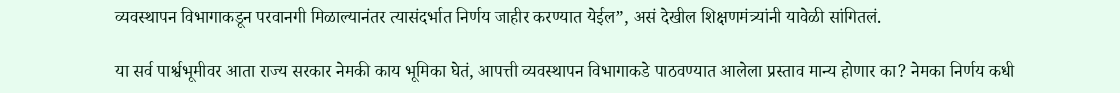व्यवस्थापन विभागाकडून परवानगी मिळाल्यानंतर त्यासंदर्भात निर्णय जाहीर करण्यात येईल”, असं देखील शिक्षणमंत्र्यांनी यावेळी सांगितलं.

या सर्व पार्श्वभूमीवर आता राज्य सरकार नेमकी काय भूमिका घेतं, आपत्ती व्यवस्थापन विभागाकडे पाठवण्यात आलेला प्रस्ताव मान्य होणार का? नेमका निर्णय कधी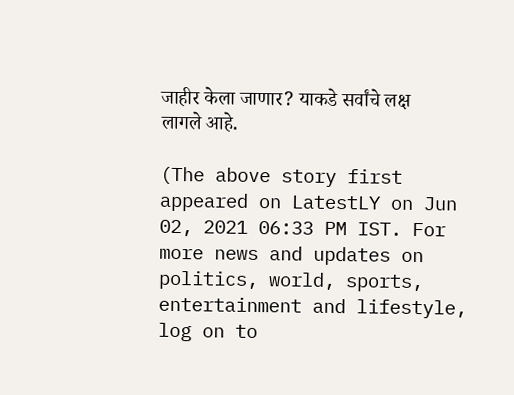जाहीर केला जाणार? याकडे सर्वांचे लक्ष लागले आहे.

(The above story first appeared on LatestLY on Jun 02, 2021 06:33 PM IST. For more news and updates on politics, world, sports, entertainment and lifestyle, log on to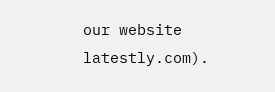our website latestly.com).